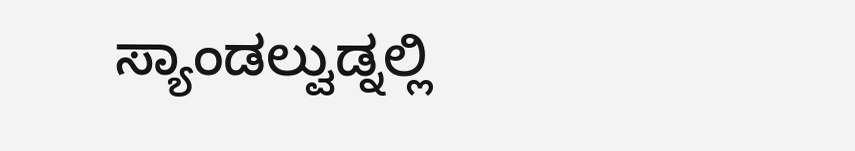ಸ್ಯಾಂಡಲ್ವುಡ್ನಲ್ಲಿ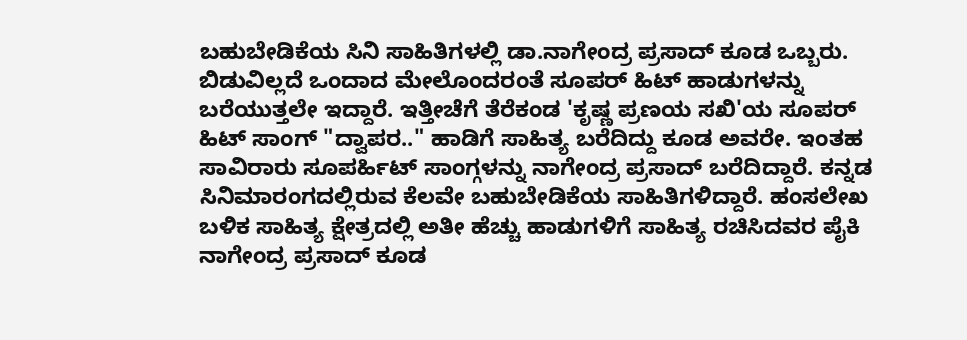ಬಹುಬೇಡಿಕೆಯ ಸಿನಿ ಸಾಹಿತಿಗಳಲ್ಲಿ ಡಾ.ನಾಗೇಂದ್ರ ಪ್ರಸಾದ್ ಕೂಡ ಒಬ್ಬರು. ಬಿಡುವಿಲ್ಲದೆ ಒಂದಾದ ಮೇಲೊಂದರಂತೆ ಸೂಪರ್ ಹಿಟ್ ಹಾಡುಗಳನ್ನು ಬರೆಯುತ್ತಲೇ ಇದ್ದಾರೆ. ಇತ್ತೀಚೆಗೆ ತೆರೆಕಂಡ 'ಕೃಷ್ಣ ಪ್ರಣಯ ಸಖಿ'ಯ ಸೂಪರ್ ಹಿಟ್ ಸಾಂಗ್ "ದ್ವಾಪರ.." ಹಾಡಿಗೆ ಸಾಹಿತ್ಯ ಬರೆದಿದ್ದು ಕೂಡ ಅವರೇ. ಇಂತಹ ಸಾವಿರಾರು ಸೂಪರ್ಹಿಟ್ ಸಾಂಗ್ಗಳನ್ನು ನಾಗೇಂದ್ರ ಪ್ರಸಾದ್ ಬರೆದಿದ್ದಾರೆ. ಕನ್ನಡ ಸಿನಿಮಾರಂಗದಲ್ಲಿರುವ ಕೆಲವೇ ಬಹುಬೇಡಿಕೆಯ ಸಾಹಿತಿಗಳಿದ್ದಾರೆ. ಹಂಸಲೇಖ ಬಳಿಕ ಸಾಹಿತ್ಯ ಕ್ಷೇತ್ರದಲ್ಲಿ ಅತೀ ಹೆಚ್ಚು ಹಾಡುಗಳಿಗೆ ಸಾಹಿತ್ಯ ರಚಿಸಿದವರ ಪೈಕಿ ನಾಗೇಂದ್ರ ಪ್ರಸಾದ್ ಕೂಡ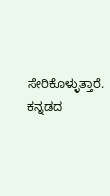ಸೇರಿಕೊಳ್ಳುತ್ತಾರೆ. ಕನ್ನಡದ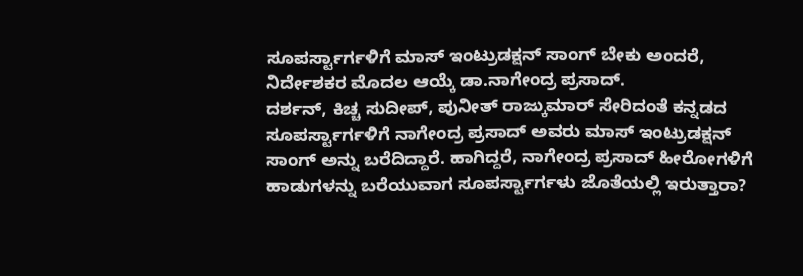ಸೂಪರ್ಸ್ಟಾರ್ಗಳಿಗೆ ಮಾಸ್ ಇಂಟ್ರುಡಕ್ಷನ್ ಸಾಂಗ್ ಬೇಕು ಅಂದರೆ, ನಿರ್ದೇಶಕರ ಮೊದಲ ಆಯ್ಕೆ ಡಾ.ನಾಗೇಂದ್ರ ಪ್ರಸಾದ್.
ದರ್ಶನ್, ಕಿಚ್ಚ ಸುದೀಪ್, ಪುನೀತ್ ರಾಜ್ಕುಮಾರ್ ಸೇರಿದಂತೆ ಕನ್ನಡದ ಸೂಪರ್ಸ್ಟಾರ್ಗಳಿಗೆ ನಾಗೇಂದ್ರ ಪ್ರಸಾದ್ ಅವರು ಮಾಸ್ ಇಂಟ್ರುಡಕ್ಷನ್ ಸಾಂಗ್ ಅನ್ನು ಬರೆದಿದ್ದಾರೆ. ಹಾಗಿದ್ದರೆ, ನಾಗೇಂದ್ರ ಪ್ರಸಾದ್ ಹೀರೋಗಳಿಗೆ ಹಾಡುಗಳನ್ನು ಬರೆಯುವಾಗ ಸೂಪರ್ಸ್ಟಾರ್ಗಳು ಜೊತೆಯಲ್ಲಿ ಇರುತ್ತಾರಾ?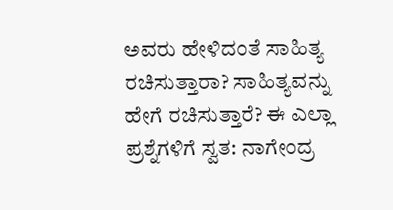ಅವರು ಹೇಳಿದಂತೆ ಸಾಹಿತ್ಯ ರಚಿಸುತ್ತಾರಾ? ಸಾಹಿತ್ಯವನ್ನು ಹೇಗೆ ರಚಿಸುತ್ತಾರೆ? ಈ ಎಲ್ಲಾ ಪ್ರಶ್ನೆಗಳಿಗೆ ಸ್ವತ: ನಾಗೇಂದ್ರ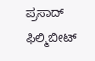ಪ್ರಸಾದ್ ಫಿಲ್ಮಿಬೀಟ್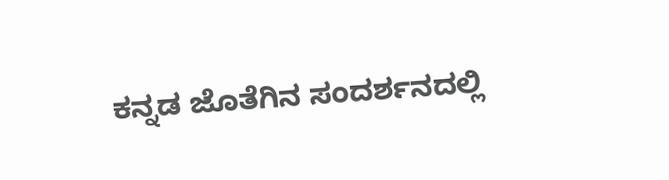ಕನ್ನಡ ಜೊತೆಗಿನ ಸಂದರ್ಶನದಲ್ಲಿ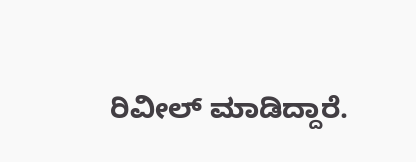ರಿವೀಲ್ ಮಾಡಿದ್ದಾರೆ.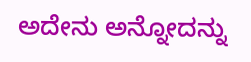ಅದೇನು ಅನ್ನೋದನ್ನು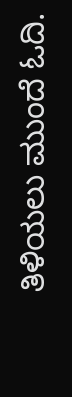ತಿಳಿಯಲು ಮುಂದೆ ಓದಿ.